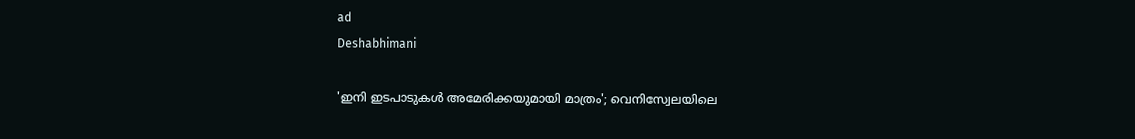ad
Deshabhimani

'ഇനി ഇടപാടുകൾ അമേരിക്കയുമായി മാത്രം'; വെനിസ്വേലയിലെ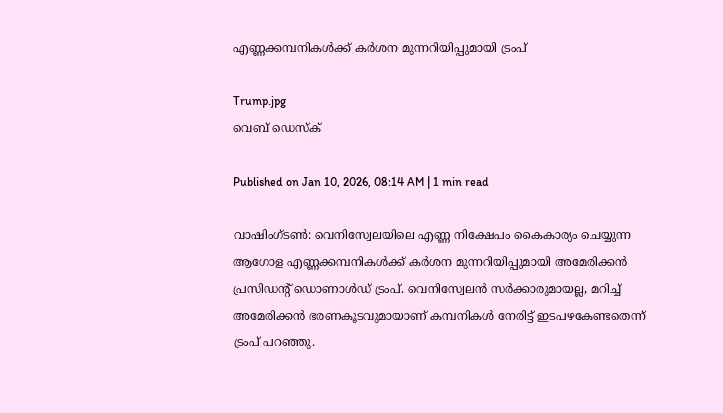എണ്ണക്കമ്പനികൾക്ക് കർശന മുന്നറിയിപ്പുമായി ട്രംപ്

Trump.jpg
വെബ് ഡെസ്ക്

Published on Jan 10, 2026, 08:14 AM | 1 min read

വാഷിംഗ്ടൺ: വെനിസ്വേലയിലെ എണ്ണ നിക്ഷേപം കൈകാര്യം ചെയ്യുന്ന ആഗോള എണ്ണക്കമ്പനികൾക്ക് കർശന മുന്നറിയിപ്പുമായി അമേരിക്കൻ പ്രസിഡന്റ് ഡൊണാൾഡ് ട്രംപ്. വെനിസ്വേലൻ സർക്കാരുമായല്ല, മറിച്ച് അമേരിക്കൻ ഭരണകൂടവുമായാണ് കമ്പനികൾ നേരിട്ട് ഇടപഴകേണ്ടതെന്ന് ട്രംപ് പറഞ്ഞു.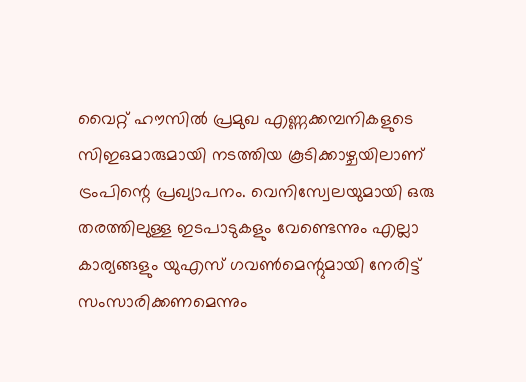വൈറ്റ് ഹൗസിൽ പ്രമുഖ എണ്ണക്കമ്പനികളുടെ സിഇഒമാരുമായി നടത്തിയ കൂടിക്കാഴ്ചയിലാണ് ട്രംപിന്റെ പ്രഖ്യാപനം. വെനിസ്വേലയുമായി ഒരു തരത്തിലുള്ള ഇടപാടുകളും വേണ്ടെന്നും എല്ലാ കാര്യങ്ങളും യുഎസ് ഗവൺമെന്റുമായി നേരിട്ട് സംസാരിക്കണമെന്നും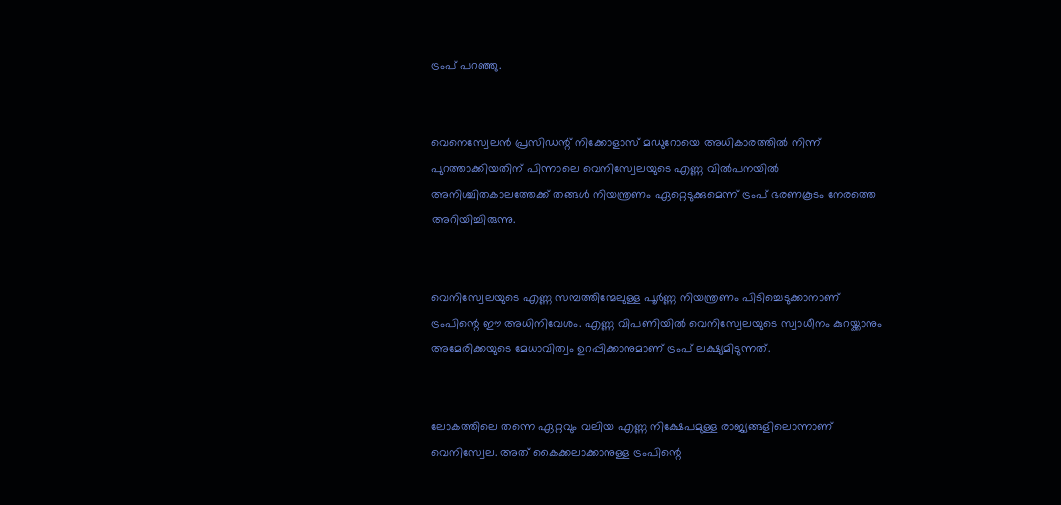ട്രംപ് പറഞ്ഞു.


വെനെസ്വേലൻ പ്രസിഡന്റ് നിക്കോളാസ് മഡുറോയെ അധികാരത്തിൽ നിന്ന് പുറത്താക്കിയതിന് പിന്നാലെ വെനിസ്വേലയുടെ എണ്ണ വിൽപനയിൽ അനിശ്ചിതകാലത്തേക്ക് തങ്ങൾ നിയന്ത്രണം ഏറ്റെടുക്കുമെന്ന് ട്രംപ് ഭരണകൂടം നേരത്തെ അറിയിച്ചിരുന്നു.


വെനിസ്വേലയുടെ എണ്ണ സമ്പത്തിന്മേലുള്ള പൂർണ്ണ നിയന്ത്രണം പിടിച്ചെടുക്കാനാണ് ട്രംപിന്റെ ഈ അധിനിവേശം. എണ്ണ വിപണിയിൽ വെനിസ്വേലയുടെ സ്വാധീനം കുറയ്ക്കാനും അമേരിക്കയുടെ മേധാവിത്വം ഉറപ്പിക്കാനുമാണ് ട്രംപ് ലക്ഷ്യമിടുന്നത്.


ലോകത്തിലെ തന്നെ ഏറ്റവും വലിയ എണ്ണ നിക്ഷേപമുള്ള രാജ്യങ്ങളിലൊന്നാണ് വെനിസ്വേല. അത് കൈക്കലാക്കാനുള്ള ട്രംപിന്റെ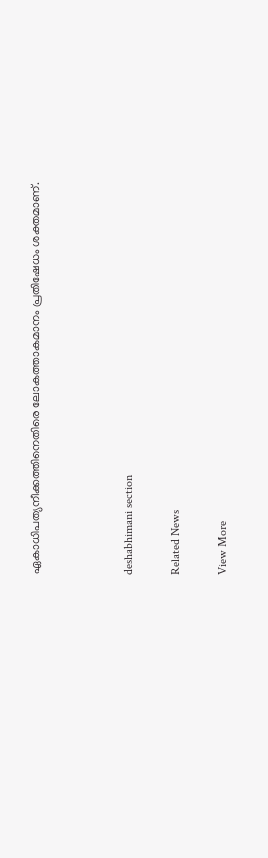ഏകാധിപത്യനീക്കത്തിനെതിരെ ലോകത്താകമാനം പ്രതിഷേധം ശക്തമാണ്.



deshabhimani section

Related News

View More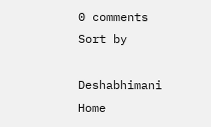0 comments
Sort by

Deshabhimani
Home